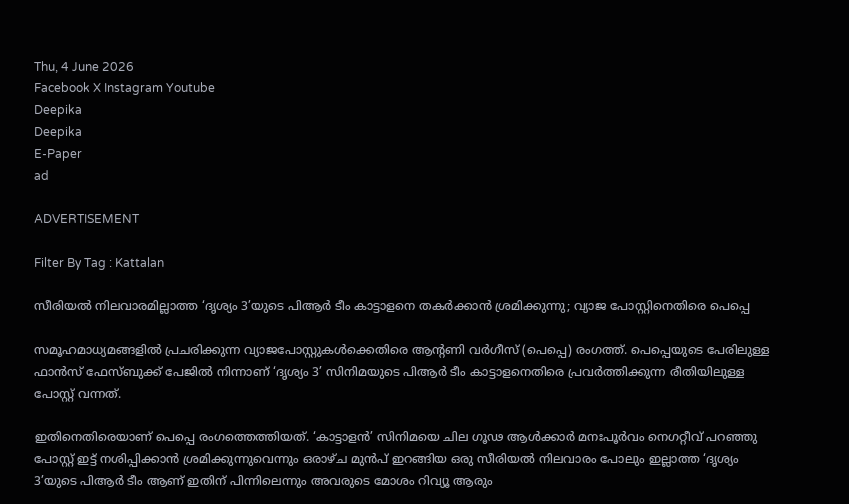Thu, 4 June 2026
Facebook X Instagram Youtube
Deepika
Deepika
E-Paper
ad

ADVERTISEMENT

Filter By Tag : Kattalan

സീരിയല്‍ നിലവാരമില്ലാത്ത ‘ദൃശ്യം 3’യുടെ പിആർ ടീം കാട്ടാളനെ തകര്‍ക്കാന്‍ ശ്രമിക്കുന്നു; വ്യാജ പോസ്റ്റിനെതിരെ പെപ്പെ

സമൂഹമാധ്യമങ്ങളിൽ പ്രചരിക്കുന്ന വ്യാജപോസ്റ്റുകൾക്കെതിരെ ആന്‍റണി വർഗീസ് (പെപ്പെ) രംഗത്ത്. പെപ്പെയുടെ പേരിലുള്ള ഫാൻസ് ഫേസ്ബുക്ക് പേജിൽ നിന്നാണ് ‘ദൃശ്യം 3’ സിനിമയുടെ പിആർ ടീം കാട്ടാളനെതിരെ പ്രവർത്തിക്കുന്ന രീതിയിലുള്ള പോസ്റ്റ് വന്നത്.

ഇതിനെതിരെയാണ് പെപ്പെ രംഗത്തെത്തിയത്. ‘കാട്ടാളൻ’ സിനിമയെ ചില ഗൂഢ ആൾക്കാർ മനഃപൂർവം നെഗറ്റീവ് പറഞ്ഞു പോസ്റ്റ് ഇട്ട് നശിപ്പിക്കാൻ ശ്രമിക്കുന്നുവെന്നും ഒരാഴ്ച മുൻപ് ഇറങ്ങിയ ഒരു സീരിയൽ നിലവാരം പോലും ഇല്ലാത്ത ‘ദൃശ്യം 3’യുടെ പിആർ ടീം ആണ് ഇതിന് പിന്നിലെന്നും അവരുടെ മോശം റിവ്യൂ ആരും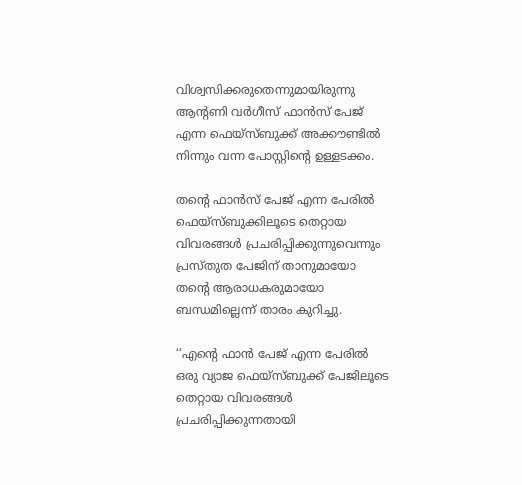വിശ്വസിക്കരുതെന്നുമായിരുന്നു ആന്‍റണി വർഗീസ് ഫാൻസ്‌ പേജ് എന്ന ഫെയ്സ്‌ബുക്ക് അക്കൗണ്ടിൽ നിന്നും വന്ന പോസ്റ്റിന്‍റെ ഉള്ളടക്കം.

തന്‍റെ ഫാൻസ്‌ പേജ് എന്ന പേരിൽ ഫെയ്സ്‌ബുക്കിലൂടെ തെറ്റായ വിവരങ്ങൾ പ്രചരിപ്പിക്കുന്നുവെന്നും പ്രസ്തുത പേജിന് താനുമായോ തന്‍റെ ആരാധകരുമായോ ബന്ധമില്ലെന്ന് താരം കുറിച്ചു.

‘‘എന്‍റെ ഫാന്‍ പേജ് എന്ന പേരില്‍ ഒരു വ്യാജ ഫെയ്‌സ്ബുക്ക് പേജിലൂടെ തെറ്റായ വിവരങ്ങള്‍ പ്രചരിപ്പിക്കുന്നതായി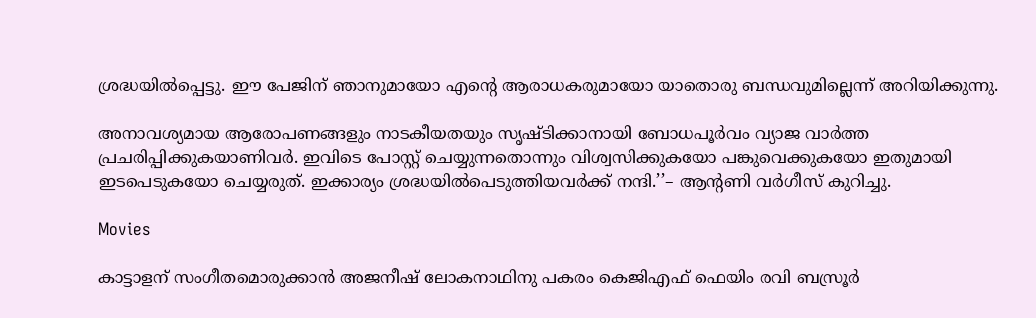ശ്രദ്ധയില്‍പ്പെട്ടു. ഈ പേജിന് ഞാനുമായോ എന്‍റെ ആരാധകരുമായോ യാതൊരു ബന്ധവുമില്ലെന്ന് അറിയിക്കുന്നു.

അനാവശ്യമായ ആരോപണങ്ങളും നാടകീയതയും സൃഷ്ടിക്കാനായി ബോധപൂർവം വ്യാജ വാര്‍ത്ത പ്രചരിപ്പിക്കുകയാണിവര്‍. ഇവിടെ പോസ്റ്റ് ചെയ്യുന്നതൊന്നും വിശ്വസിക്കുകയോ പങ്കുവെക്കുകയോ ഇതുമായി ഇടപെടുകയോ ചെയ്യരുത്. ഇക്കാര്യം ശ്രദ്ധയില്‍പെടുത്തിയവര്‍ക്ക് നന്ദി.’’– ആന്‍റണി വർഗീസ് കുറിച്ചു.

Movies

കാട്ടാളന് സംഗീതമൊരുക്കാന്‍ അജനീഷ് ലോകനാഥിനു പകരം കെജിഎഫ് ഫെയിം രവി ബസ്രൂര്‍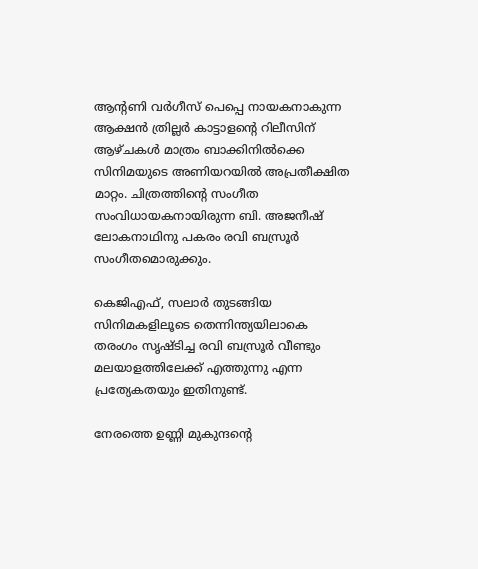ആന്‍റണി വര്‍ഗീസ് പെപ്പെ നായകനാകുന്ന ആക്ഷന്‍ ത്രില്ലര്‍ കാട്ടാളന്‍റെ റിലീസിന് ആഴ്ചകള്‍ മാത്രം ബാക്കിനില്‍ക്കെ സിനിമയുടെ അണിയറയില്‍ അപ്രതീക്ഷിത മാറ്റം. ചിത്രത്തിന്‍റെ സംഗീത സംവിധായകനായിരുന്ന ബി. അജനീഷ് ലോകനാഥിനു പകരം രവി ബസ്രൂര്‍ സംഗീതമൊരുക്കും.

കെജിഎഫ്, സലാര്‍ തുടങ്ങിയ സിനിമകളിലൂടെ തെന്നിന്ത്യയിലാകെ തരംഗം സൃഷ്ടിച്ച രവി ബസ്രൂര്‍ വീണ്ടും മലയാളത്തിലേക്ക് എത്തുന്നു എന്ന പ്രത്യേകതയും ഇതിനുണ്ട്.

നേരത്തെ ഉണ്ണി മുകുന്ദന്‍റെ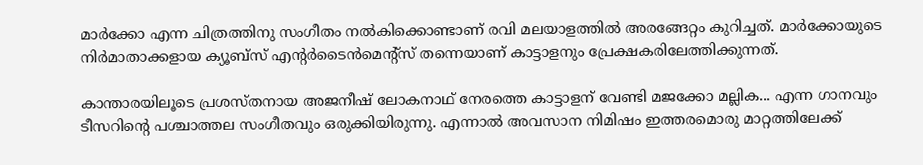മാര്‍ക്കോ എന്ന ചിത്രത്തിനു സംഗീതം നല്‍കിക്കൊണ്ടാണ് രവി മലയാളത്തില്‍ അരങ്ങേറ്റം കുറിച്ചത്. മാര്‍ക്കോയുടെ നിര്‍മാതാക്കളായ ക്യൂബ്‌സ് എന്റര്‍ടൈന്‍മെന്‍റ്സ് തന്നെയാണ് കാട്ടാളനും പ്രേക്ഷകരിലേത്തിക്കുന്നത്.

കാന്താരയിലൂടെ പ്രശസ്തനായ അജനീഷ് ലോകനാഥ് നേരത്തെ കാട്ടാളന് വേണ്ടി മജക്കോ മല്ലിക... എന്ന ഗാനവും ടീസറിന്‍റെ പശ്ചാത്തല സംഗീതവും ഒരുക്കിയിരുന്നു. എന്നാല്‍ അവസാന നിമിഷം ഇത്തരമൊരു മാറ്റത്തിലേക്ക്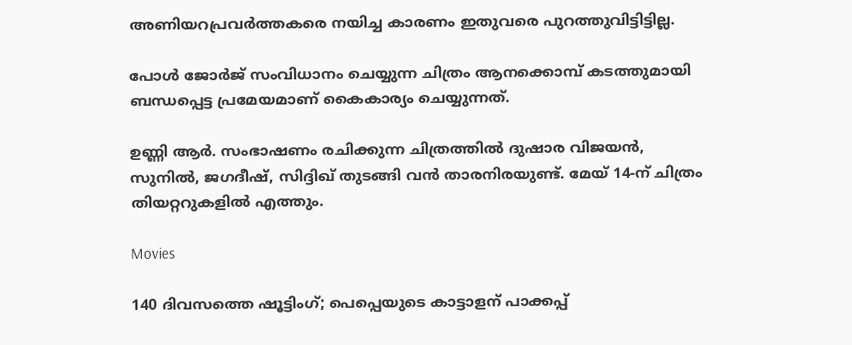അണിയറപ്രവര്‍ത്തകരെ നയിച്ച കാരണം ഇതുവരെ പുറത്തുവിട്ടിട്ടില്ല.

പോള്‍ ജോര്‍ജ് സംവിധാനം ചെയ്യുന്ന ചിത്രം ആനക്കൊമ്പ് കടത്തുമായി ബന്ധപ്പെട്ട പ്രമേയമാണ് കൈകാര്യം ചെയ്യുന്നത്.

ഉണ്ണി ആര്‍. സംഭാഷണം രചിക്കുന്ന ചിത്രത്തില്‍ ദുഷാര വിജയന്‍, സുനില്‍, ജഗദീഷ്, സിദ്ദിഖ് തുടങ്ങി വന്‍ താരനിരയുണ്ട്. മേയ് 14-ന് ചിത്രം തിയറ്ററുകളില്‍ എത്തും.

Movies

140 ദിവസത്തെ ഷൂട്ടിംഗ്; പെപ്പെയുടെ കാട്ടാളന് പാക്കപ്പ്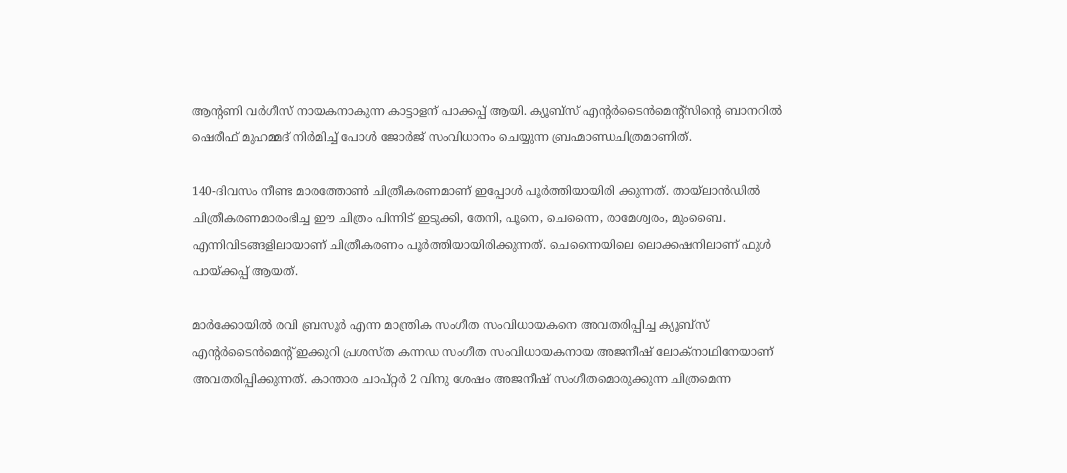ആന്‍റണി വർഗീസ് നായകനാകുന്ന കാട്ടാളന് പാക്കപ്പ് ആയി. ക്യൂബ്സ് എന്‍റർടൈൻമെന്‍റ്സിന്‍റെ ബാനറിൽ ഷെരീഫ് മുഹമ്മദ് നിർമിച്ച് പോൾ ജോർജ് സംവിധാനം ചെയ്യുന്ന ബ്രഹ്മാണ്ഡചിത്രമാണിത്.

140-ദിവസം നീണ്ട മാരത്തോൺ ചിത്രീകരണമാണ് ഇപ്പോൾ പൂർത്തിയായിരി ക്കുന്നത്. തായ്‌ലാൻഡിൽ ചിത്രീകരണമാരംഭിച്ച ഈ ചിത്രം പിന്നിട് ഇടുക്കി, തേനി, പൂനെ, ചെന്നൈ, രാമേശ്വരം, മുംബൈ. എന്നിവിടങ്ങളിലായാണ് ചിത്രീകരണം പൂർത്തിയായിരിക്കുന്നത്. ചെന്നൈയിലെ ലൊക്കഷനിലാണ് ഫുൾ പായ്ക്കപ്പ് ആയത്.

മാർക്കോയിൽ രവി ബ്രസൂർ എന്ന മാന്ത്രിക സംഗീത സംവിധായകനെ അവതരിപ്പിച്ച ക്യൂബ്സ് എന്‍റർടൈൻമെന്‍റ് ഇക്കുറി പ്രശസ്ത കന്നഡ സംഗീത സംവിധായകനായ അജനീഷ് ലോക്നാഥിനേയാണ് അവതരിപ്പിക്കുന്നത്. കാന്താര ചാപ്റ്റർ 2 വിനു ശേഷം അജനീഷ് സംഗീതമൊരുക്കുന്ന ചിത്രമെന്ന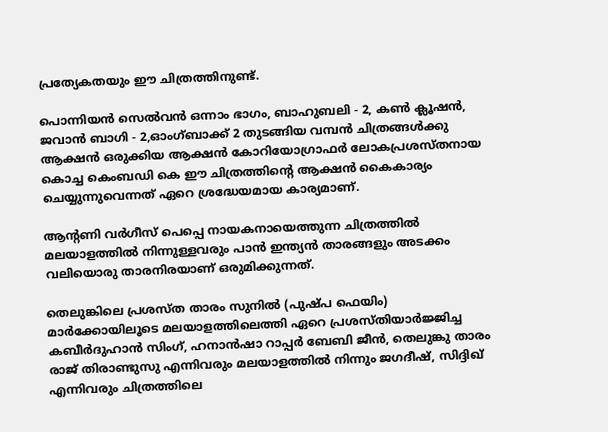പ്രത്യേകതയും ഈ ചിത്രത്തിനുണ്ട്.

പൊന്നിയൻ സെൽവൻ ഒന്നാം ഭാഗം, ബാഹുബലി - 2, കൺ ക്ലൂഷൻ, ജവാൻ ബാഗി - 2,ഓംഗ്ബാക്ക് 2 തുടങ്ങിയ വമ്പൻ ചിത്രങ്ങൾക്കു ആക്ഷൻ ഒരുക്കിയ ആക്ഷൻ കോറിയോഗ്രാഫർ ലോകപ്രശസ്തനായ കൊച്ച കെംബഡി കെ ഈ ചിത്രത്തിന്‍റെ ആക്ഷൻ കൈകാര്യം ചെയ്യുന്നുവെന്നത് ഏറെ ശ്രദ്ധേയമായ കാര്യമാണ്.

ആന്‍റണി വർഗീസ് പെപ്പെ നായകനായെത്തുന്ന ചിത്രത്തിൽ മലയാളത്തിൽ നിന്നുള്ളവരും പാൻ ഇന്ത്യൻ താരങ്ങളും അടക്കം വലിയൊരു താരനിരയാണ് ഒരുമിക്കുന്നത്.

തെലുങ്കിലെ പ്രശസ്ത താരം സുനിൽ (പുഷ്പ ഫെയിം) മാർക്കോയിലൂടെ മലയാളത്തിലെത്തി ഏറെ പ്രശസ്തിയാർജ്ജിച്ച കബീർദുഹാൻ സിംഗ്, ഹനാൻഷാ റാപ്പർ ബേബി ജീൻ, തെലുങ്കു താരം രാജ് തിരാണ്ടുസു എന്നിവരും മലയാളത്തിൽ നിന്നും ജഗദീഷ്, സിദ്ദിഖ് എന്നിവരും ചിത്രത്തിലെ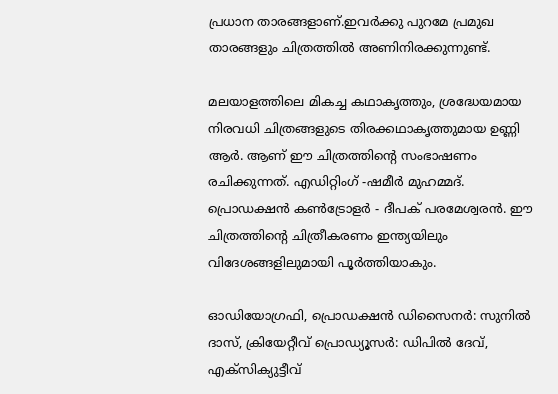പ്രധാന താരങ്ങളാണ്.ഇവർക്കു പുറമേ പ്രമുഖ താരങ്ങളും ചിത്രത്തിൽ അണിനിരക്കുന്നുണ്ട്.

മലയാളത്തിലെ മികച്ച കഥാകൃത്തും, ശ്രദ്ധേയമായ നിരവധി ചിത്രങ്ങളുടെ തിരക്കഥാകൃത്തുമായ ഉണ്ണി ആർ. ആണ് ഈ ചിത്രത്തിൻ്റെ സംഭാഷണം രചിക്കുന്നത്. എഡിറ്റിംഗ് -ഷമീർ മുഹമ്മദ്. പ്രൊഡക്ഷൻ കൺട്രോളർ - ദീപക് പരമേശ്വരൻ. ഈ ചിത്രത്തിന്‍റെ ചിത്രീകരണം ഇന്ത്യയിലും വിദേശങ്ങളിലുമായി പൂർത്തിയാകും.

ഓഡിയോഗ്രഫി, പ്രൊഡക്ഷൻ ഡിസൈനർ: സുനിൽ ദാസ്, ക്രിയേറ്റീവ് പ്രൊഡ്യൂസർ: ഡിപിൽ ദേവ്, എക്സിക്യുട്ടീവ്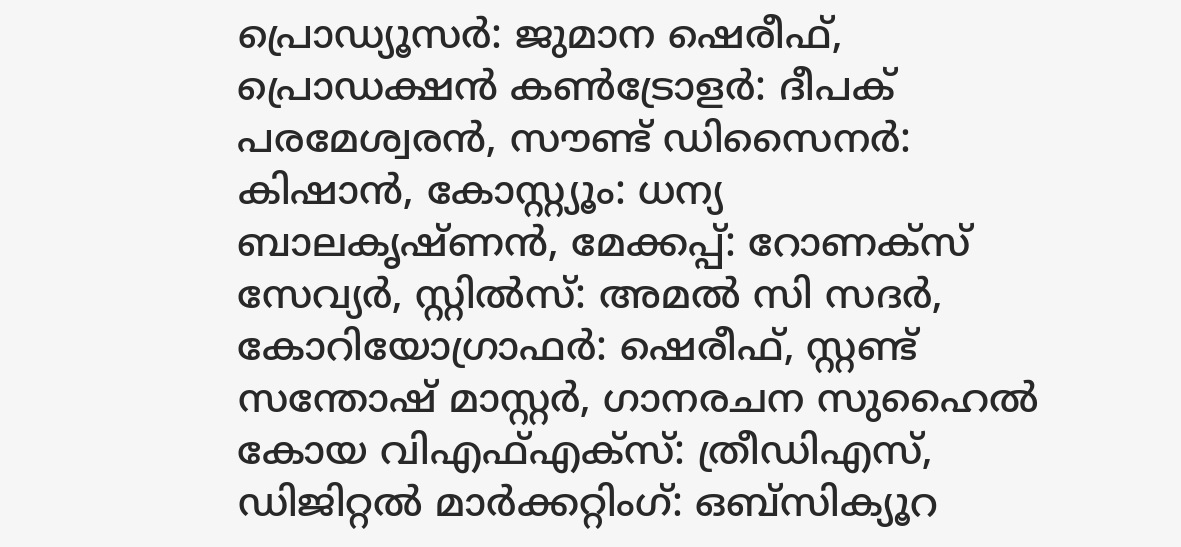പ്രൊഡ്യൂസർ: ജുമാന ഷെരീഫ്, പ്രൊഡക്ഷൻ കൺട്രോളർ: ദീപക് പരമേശ്വരൻ, സൗണ്ട് ഡിസൈനർ: കിഷാൻ, കോസ്റ്റ്യൂം: ധന്യ ബാലകൃഷ്ണൻ, മേക്കപ്പ്: റോണക്സ് സേവ്യർ, സ്റ്റിൽസ്: അമൽ സി സദർ, കോറിയോഗ്രാഫർ: ഷെരീഫ്, സ്റ്റണ്ട് സന്തോഷ് മാസ്റ്റർ, ഗാനരചന സുഹൈൽ കോയ വിഎഫ്എക്സ്: ത്രീഡിഎസ്, ഡിജിറ്റൽ മാർക്കറ്റിംഗ്: ഒബ്സിക്യൂറ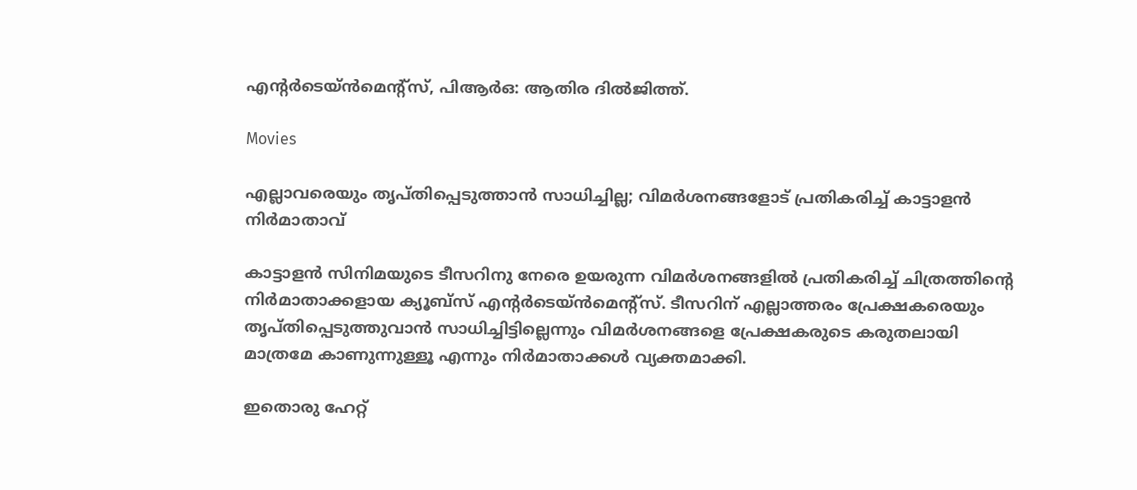എൻ്റർടെയ്ൻമെന്‍റ്സ്, പിആർഒ: ആതിര ദിൽജിത്ത്.

Movies

എല്ലാവരെയും തൃപ്തിപ്പെടുത്താൻ സാധിച്ചില്ല; വിമർശനങ്ങളോട് പ്രതികരിച്ച് കാട്ടാളൻ നിർമാതാവ്

കാട്ടാളൻ സിനിമയുടെ ടീസറിനു നേരെ ഉയരുന്ന വിമർശനങ്ങളിൽ പ്രതികരിച്ച് ചിത്രത്തിന്‍റെ നിർമാതാക്കളായ ക്യൂബ്സ് എന്‍റര്‍ടെയ്ൻമെന്‍റ്സ്. ടീസറിന് എല്ലാത്തരം പ്രേക്ഷകരെയും തൃപ്തിപ്പെടുത്തുവാൻ സാധിച്ചിട്ടില്ലെന്നും വിമർശനങ്ങളെ പ്രേക്ഷകരുടെ കരുതലായി മാത്രമേ കാണുന്നുള്ളൂ എന്നും നിർമാതാക്കൾ വ്യക്തമാക്കി.

ഇതൊരു ഹേറ്റ്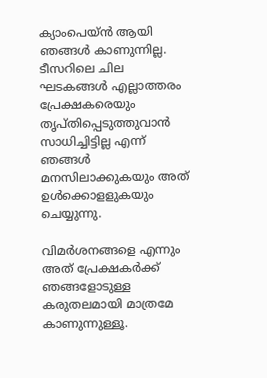ക്യാംപെയ്ൻ ആയി ഞങ്ങൾ കാണുന്നില്ല. ടീസറിലെ ചില ഘടകങ്ങൾ എല്ലാത്തരം പ്രേക്ഷകരെയും തൃപ്തിപ്പെടുത്തുവാൻ സാധിച്ചിട്ടില്ല എന്ന് ഞങ്ങൾ മനസിലാക്കുകയും അത് ഉൾ‍ക്കൊളളുകയും ചെയ്യുന്നു.

വിമർശനങ്ങളെ എന്നും അത് പ്രേക്ഷകര്‍ക്ക് ഞങ്ങളോടുള്ള കരുതലമായി മാത്രമേ കാണുന്നുള്ളൂ.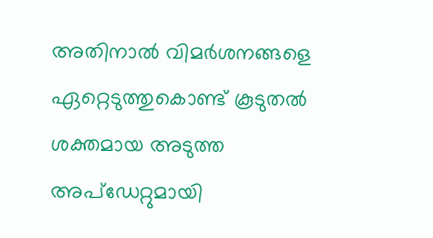അതിനാൽ വിമർശനങ്ങളെ ഏറ്റെടുത്തുകൊണ്ട് കൂടുതൽ ശക്തമായ അടുത്ത അപ്ഡേറ്റുമായി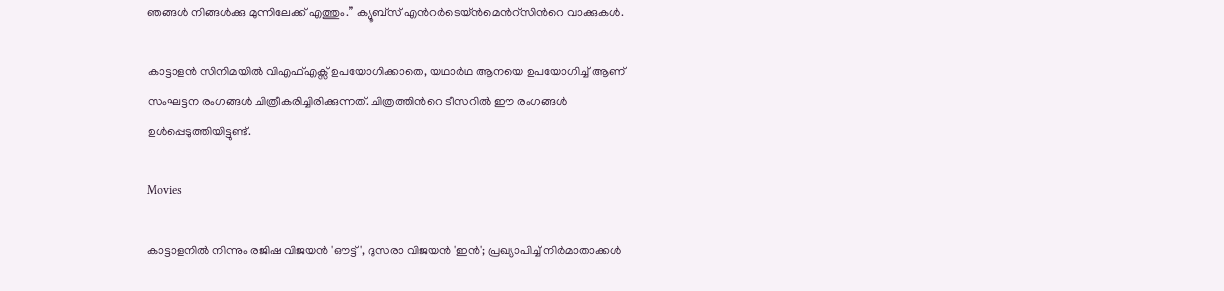ഞങ്ങൾ നിങ്ങൾക്കു മുന്നിലേക്ക് എത്തും.’’ ക്യൂബ്സ് എന്‍റര്‍ടെയ്ൻമെന്‍റ്സിന്‍റെ വാക്കുകൾ.

കാട്ടാളൻ സിനിമയിൽ വിഎഫ്എക്സ് ഉപയോഗിക്കാതെ, യഥാർഥ ആനയെ ഉപയോഗിച്ച് ആണ് സംഘട്ടന രംഗങ്ങൾ ചിത്രീകരിച്ചിരിക്കുന്നത്. ചിത്രത്തിന്‍റെ ടീസറിൽ ഈ രംഗങ്ങൾ ഉൾപ്പെടുത്തിയിട്ടുണ്ട്.

Movies

കാട്ടാളനിൽ നിന്നും രജിഷ വിജയൻ 'ഔട്ട്', ദുസരാ വിജയൻ 'ഇൻ'; പ്രഖ്യാപിച്ച് നിർമാതാക്കൾ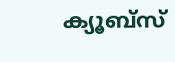ക്യൂബ്സ്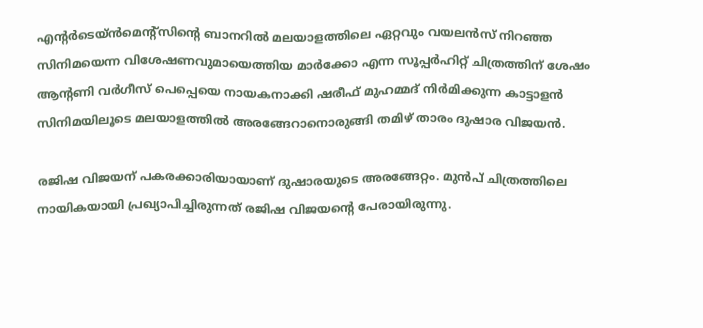എന്‍റർടെയ്ൻമെന്‍റ്സിന്‍റെ ബാനറിൽ മലയാളത്തിലെ ഏറ്റവും വയലൻസ് നിറഞ്ഞ സിനിമയെന്ന വിശേഷണവുമായെത്തിയ മാർക്കോ എന്ന സൂപ്പർഹിറ്റ് ചിത്രത്തിന് ശേഷം ആന്‍റണി വർഗീസ് പെപ്പെയെ നായകനാക്കി ഷരീഫ് മുഹമ്മദ് നിർമിക്കുന്ന കാട്ടാളൻ സിനിമയിലൂടെ മലയാളത്തിൽ അരങ്ങേറാനൊരുങ്ങി തമിഴ് താരം ദുഷാര വിജയൻ.

രജിഷ വിജയന് പകരക്കാരിയായാണ് ദുഷാരയുടെ അരങ്ങേറ്റം. മുൻപ് ചിത്രത്തിലെ നായികയായി പ്രഖ്യാപിച്ചിരുന്നത് രജിഷ വിജയന്‍റെ പേരായിരുന്നു.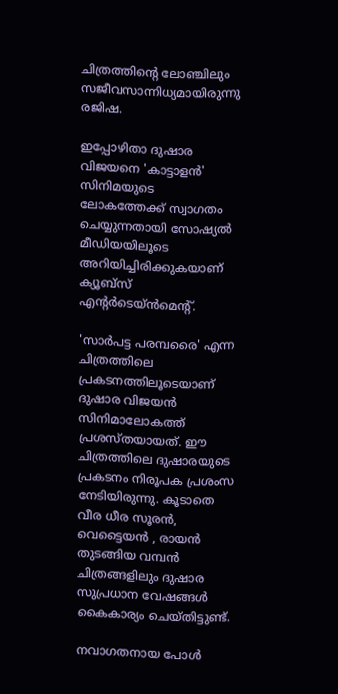ചിത്രത്തിന്‍റെ ലോഞ്ചിലും സജീവസാന്നിധ്യമായിരുന്നു രജിഷ.

ഇപ്പോഴിതാ ദുഷാര വിജയനെ 'കാട്ടാളൻ' സിനിമയുടെ ലോകത്തേക്ക് സ്വാഗതം ചെയ്യുന്നതായി സോഷ്യൽ മീഡിയയിലൂടെ അറിയിച്ചിരിക്കുകയാണ് ക്യൂബ്സ് എന്‍റർടെയ്ൻമെന്‍റ്.

'സാർപട്ട പരമ്പരൈ' എന്ന ചിത്രത്തിലെ പ്രകടനത്തിലൂടെയാണ് ദുഷാര വിജയൻ സിനിമാലോകത്ത് പ്രശസ്തയായത്. ഈ ചിത്രത്തിലെ ദുഷാരയുടെ പ്രകടനം നിരൂപക പ്രശംസ നേടിയിരുന്നു. കൂടാതെ വീര ധീര സൂരൻ, വെട്ടൈയൻ , രായൻ തുടങ്ങിയ വമ്പൻ ചിത്രങ്ങളിലും ദുഷാര സുപ്രധാന വേഷങ്ങൾ കൈകാര്യം ചെയ്തിട്ടുണ്ട്.

നവാഗതനായ പോൾ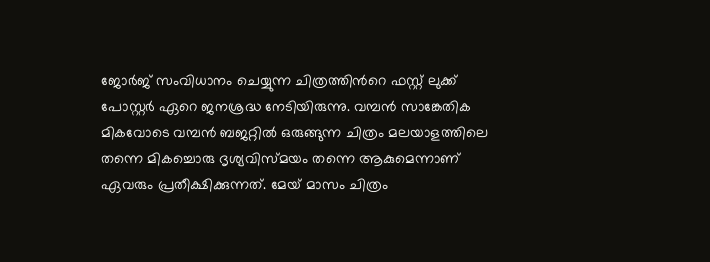ജോർജ് സംവിധാനം ചെയ്യുന്ന ചിത്രത്തിന്‍റെ ഫസ്റ്റ് ലുക്ക് പോസ്റ്റർ ഏറെ ജനശ്രദ്ധ നേടിയിരുന്നു. വമ്പൻ സാങ്കേതിക മികവോടെ വമ്പൻ ബജറ്റിൽ ഒരുങ്ങുന്ന ചിത്രം മലയാളത്തിലെ തന്നെ മികച്ചൊരു ദൃശ്യവിസ്മയം തന്നെ ആകുമെന്നാണ് ഏവരും പ്രതീക്ഷിക്കുന്നത്. മേയ് മാസം ചിത്രം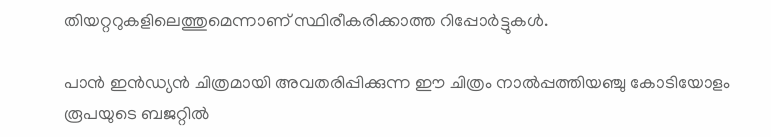തിയറ്ററുകളിലെത്തുമെന്നാണ് സ്ഥിരീകരിക്കാത്ത റിപ്പോർട്ടുകൾ.

പാൻ ഇൻഡ്യൻ ചിത്രമായി അവതരിപ്പിക്കുന്ന ഈ ചിത്രം നാൽപ്പത്തിയഞ്ചു കോടിയോളം രൂപയുടെ ബജറ്റിൽ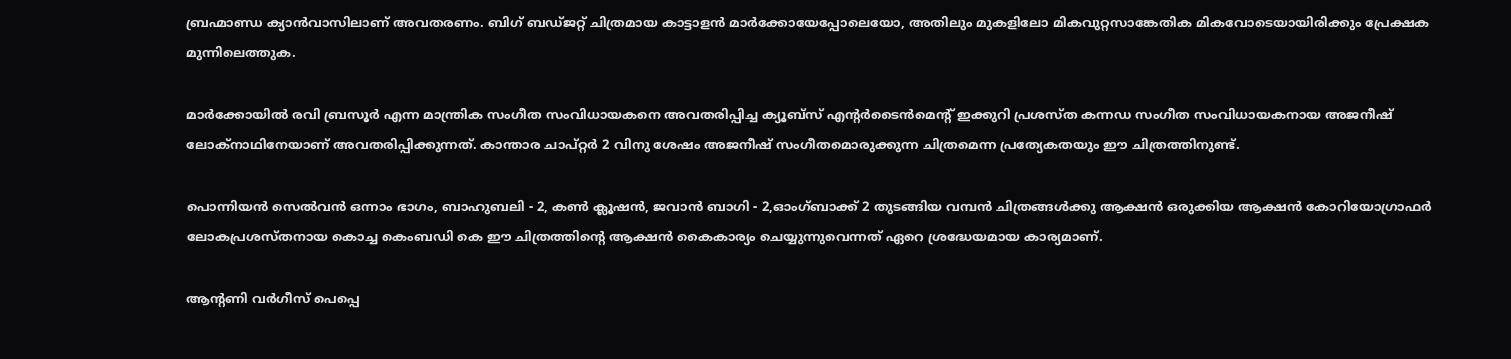ബ്രഹ്മാണ്ഡ ക്യാൻവാസിലാണ് അവതരണം. ബിഗ് ബഡ്ജറ്റ് ചിത്രമായ കാട്ടാളൻ മാർക്കോയേപ്പോലെയോ, അതിലും മുകളിലോ മികവുറ്റസാങ്കേതിക മികവോടെയായിരിക്കും പ്രേക്ഷക മുന്നിലെത്തുക.

മാർക്കോയിൽ രവി ബ്രസൂർ എന്ന മാന്ത്രിക സംഗീത സംവിധായകനെ അവതരിപ്പിച്ച ക്യൂബ്സ് എന്‍റർടൈൻമെന്‍റ് ഇക്കുറി പ്രശസ്ത കന്നഡ സംഗീത സംവിധായകനായ അജനീഷ് ലോക്നാഥിനേയാണ് അവതരിപ്പിക്കുന്നത്. കാന്താര ചാപ്റ്റർ 2 വിനു ശേഷം അജനീഷ് സംഗീതമൊരുക്കുന്ന ചിത്രമെന്ന പ്രത്യേകതയും ഈ ചിത്രത്തിനുണ്ട്.

പൊന്നിയൻ സെൽവൻ ഒന്നാം ഭാഗം, ബാഹുബലി - 2, കൺ ക്ലൂഷൻ, ജവാൻ ബാഗി - 2,ഓംഗ്ബാക്ക് 2 തുടങ്ങിയ വമ്പൻ ചിത്രങ്ങൾക്കു ആക്ഷൻ ഒരുക്കിയ ആക്ഷൻ കോറിയോഗ്രാഫർ ലോകപ്രശസ്തനായ കൊച്ച കെംബഡി കെ ഈ ചിത്രത്തിന്‍റെ ആക്ഷൻ കൈകാര്യം ചെയ്യുന്നുവെന്നത് ഏറെ ശ്രദ്ധേയമായ കാര്യമാണ്.

ആന്‍റണി വർഗീസ് പെപ്പെ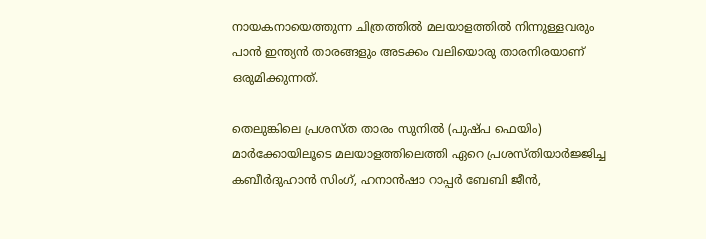നായകനായെത്തുന്ന ചിത്രത്തിൽ മലയാളത്തിൽ നിന്നുള്ളവരും പാൻ ഇന്ത്യൻ താരങ്ങളും അടക്കം വലിയൊരു താരനിരയാണ് ഒരുമിക്കുന്നത്.

തെലുങ്കിലെ പ്രശസ്ത താരം സുനിൽ (പുഷ്പ ഫെയിം) മാർക്കോയിലൂടെ മലയാളത്തിലെത്തി ഏറെ പ്രശസ്തിയാർജ്ജിച്ച കബീർദുഹാൻ സിംഗ്, ഹനാൻഷാ റാപ്പർ ബേബി ജീൻ,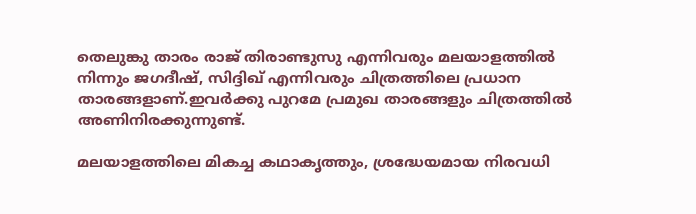തെലുങ്കു താരം രാജ് തിരാണ്ടുസു എന്നിവരും മലയാളത്തിൽ നിന്നും ജഗദീഷ്, സിദ്ദിഖ് എന്നിവരും ചിത്രത്തിലെ പ്രധാന താരങ്ങളാണ്.ഇവർക്കു പുറമേ പ്രമുഖ താരങ്ങളും ചിത്രത്തിൽ അണിനിരക്കുന്നുണ്ട്.

മലയാളത്തിലെ മികച്ച കഥാകൃത്തും, ശ്രദ്ധേയമായ നിരവധി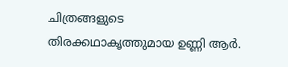ചിത്രങ്ങളുടെ തിരക്കഥാകൃത്തുമായ ഉണ്ണി ആർ.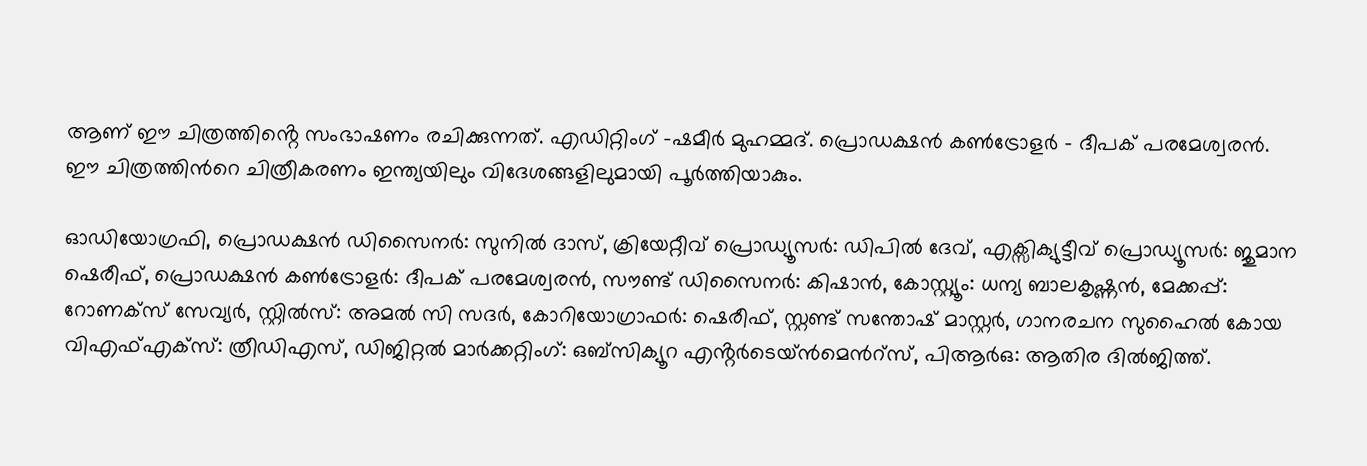ആണ് ഈ ചിത്രത്തിൻ്റെ സംഭാഷണം രചിക്കുന്നത്. എഡിറ്റിംഗ് -ഷമീർ മുഹമ്മദ്. പ്രൊഡക്ഷൻ കൺട്രോളർ - ദീപക് പരമേശ്വരൻ. ഈ ചിത്രത്തിന്‍റെ ചിത്രീകരണം ഇന്ത്യയിലും വിദേശങ്ങളിലുമായി പൂർത്തിയാകും.

ഓഡിയോഗ്രഫി, പ്രൊഡക്ഷൻ ഡിസൈനർ: സുനിൽ ദാസ്, ക്രിയേറ്റീവ് പ്രൊഡ്യൂസർ: ഡിപിൽ ദേവ്, എക്സിക്യുട്ടീവ് പ്രൊഡ്യൂസർ: ജുമാന ഷെരീഫ്, പ്രൊഡക്ഷൻ കൺട്രോളർ: ദീപക് പരമേശ്വരൻ, സൗണ്ട് ഡിസൈനർ: കിഷാൻ, കോസ്റ്റ്യൂം: ധന്യ ബാലകൃഷ്ണൻ, മേക്കപ്പ്: റോണക്സ് സേവ്യർ, സ്റ്റിൽസ്: അമൽ സി സദർ, കോറിയോഗ്രാഫർ: ഷെരീഫ്, സ്റ്റണ്ട് സന്തോഷ് മാസ്റ്റർ, ഗാനരചന സുഹൈൽ കോയ വിഎഫ്എക്സ്: ത്രീഡിഎസ്, ഡിജിറ്റൽ മാർക്കറ്റിംഗ്: ഒബ്സിക്യൂറ എൻ്റർടെയ്ൻമെന്‍റ്സ്, പിആർഒ: ആതിര ദിൽജിത്ത്.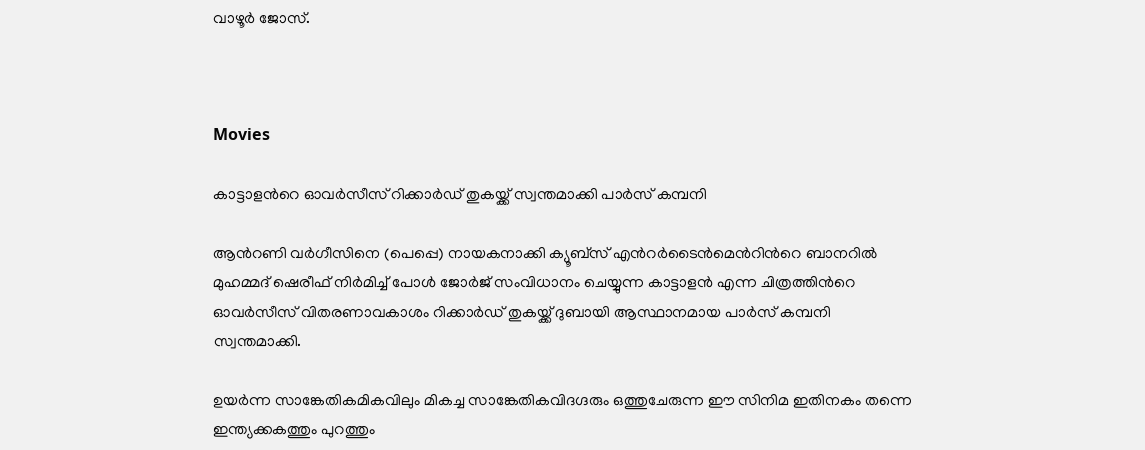വാഴൂർ ജോസ്.



Movies

കാട്ടാളന്‍റെ ഓവർസീസ് റിക്കാർഡ് തുകയ്ക്ക് സ്വന്തമാക്കി പാർസ് കമ്പനി

ആന്‍റണി വർഗീസിനെ (പെപ്പെ) നായകനാക്കി ക്യൂബ്സ് എന്‍റർടൈൻമെന്‍റിന്‍റെ ബാനറിൽ മുഹമ്മദ് ഷെരീഫ് നിർമിച്ച് പോൾ ജോർജ് സംവിധാനം ചെയ്യുന്ന കാട്ടാളൻ എന്ന ചിത്രത്തിന്‍റെ ഓവർസീസ് വിതരണാവകാശം റിക്കാർഡ് തുകയ്ക്ക് ദുബായി ആസ്ഥാനമായ പാർസ് കമ്പനി സ്വന്തമാക്കി.

ഉയർന്ന സാങ്കേതികമികവിലും മികച്ച സാങ്കേതികവിദഗ്ദരും ഒത്തുചേരുന്ന ഈ സിനിമ ഇതിനകം തന്നെ ഇന്ത്യക്കകത്തും പുറത്തും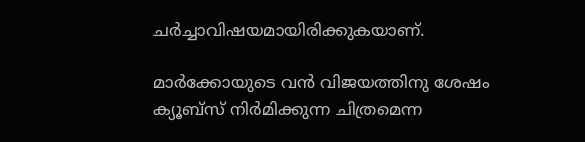ചർച്ചാവിഷയമായിരിക്കുകയാണ്.

മാർക്കോയുടെ വൻ വിജയത്തിനു ശേഷം ക്യൂബ്സ് നിർമിക്കുന്ന ചിത്രമെന്ന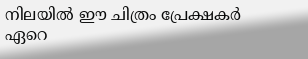നിലയിൽ ഈ ചിത്രം പ്രേക്ഷകർ ഏറെ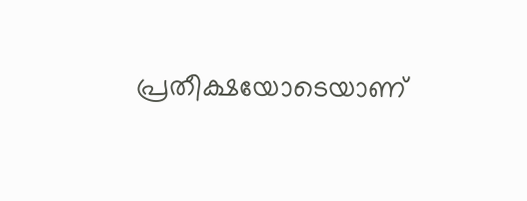പ്രതീക്ഷയോടെയാണ്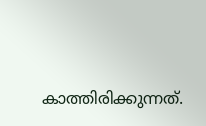കാത്തിരിക്കുന്നത്.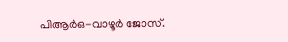പിആർഒ-വാഴൂർ ജോസ്.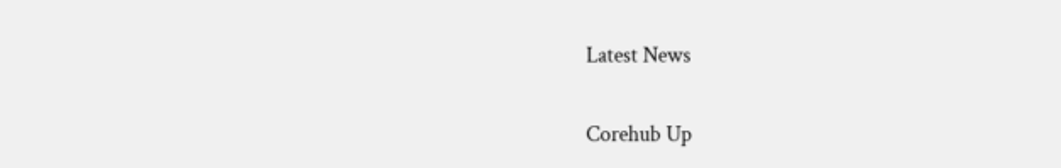Latest News

Corehub Up